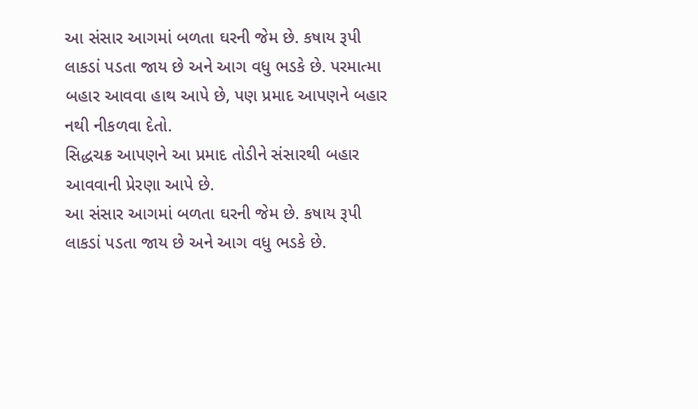આ સંસાર આગમાં બળતા ઘરની જેમ છે. કષાય રૂપી લાકડાં પડતા જાય છે અને આગ વધુ ભડકે છે. પરમાત્મા બહાર આવવા હાથ આપે છે, પણ પ્રમાદ આપણને બહાર નથી નીકળવા દેતો.
સિદ્ધચક્ર આપણને આ પ્રમાદ તોડીને સંસારથી બહાર આવવાની પ્રેરણા આપે છે.
આ સંસાર આગમાં બળતા ઘરની જેમ છે. કષાય રૂપી લાકડાં પડતા જાય છે અને આગ વધુ ભડકે છે.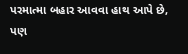પરમાત્મા બહાર આવવા હાથ આપે છે, પણ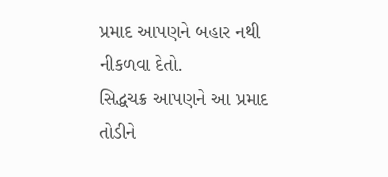પ્રમાદ આપણને બહાર નથી નીકળવા દેતો.
સિદ્ધચક્ર આપણને આ પ્રમાદ તોડીને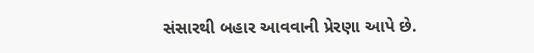સંસારથી બહાર આવવાની પ્રેરણા આપે છે.